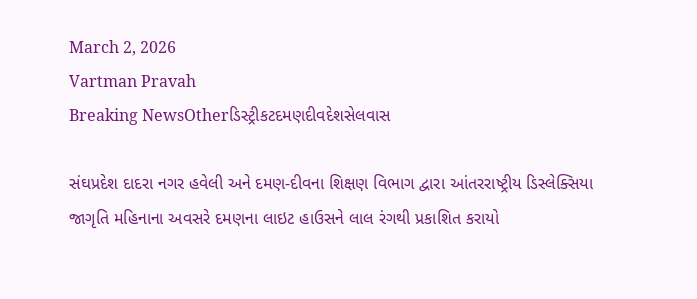March 2, 2026
Vartman Pravah
Breaking NewsOtherડિસ્ટ્રીકટદમણદીવદેશસેલવાસ

સંઘપ્રદેશ દાદરા નગર હવેલી અને દમણ-દીવના શિક્ષણ વિભાગ દ્વારા આંતરરાષ્ટ્રીય ડિસ્‍લેક્‍સિયા જાગૃતિ મહિનાના અવસરે દમણના લાઇટ હાઉસને લાલ રંગથી પ્રકાશિત કરાયો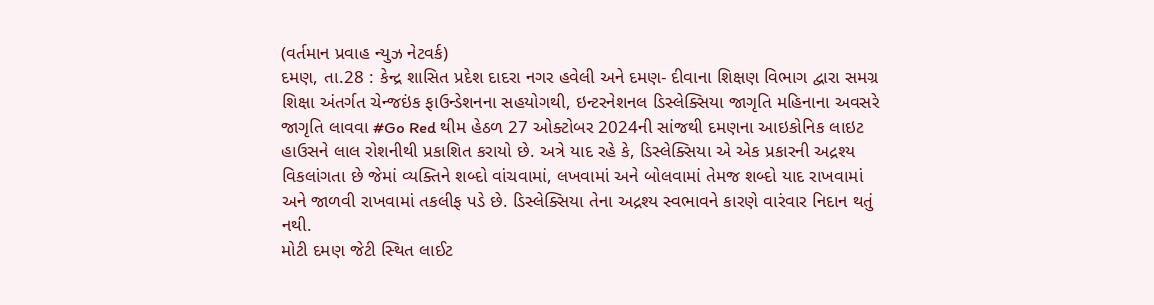(વર્તમાન પ્રવાહ ન્‍યુઝ નેટવર્ક)
દમણ, તા.28 : કેન્‍દ્ર શાસિત પ્રદેશ દાદરા નગર હવેલી અને દમણ- દીવાના શિક્ષણ વિભાગ દ્વારા સમગ્ર શિક્ષા અંતર્ગત ચેન્‍જઇંક ફાઉન્‍ડેશનના સહયોગથી, ઇન્‍ટરનેશનલ ડિસ્‍લેક્‍સિયા જાગૃતિ મહિનાના અવસરે જાગૃતિ લાવવા #Go Red થીમ હેઠળ 27 ઓક્‍ટોબર 2024ની સાંજથી દમણના આઇકોનિક લાઇટ હાઉસને લાલ રોશનીથી પ્રકાશિત કરાયો છે. અત્રે યાદ રહે કે, ડિસ્‍લેક્‍સિયા એ એક પ્રકારની અદ્રશ્‍ય
વિકલાંગતા છે જેમાં વ્‍યક્‍તિને શબ્‍દો વાંચવામાં, લખવામાં અને બોલવામાં તેમજ શબ્‍દો યાદ રાખવામાં અને જાળવી રાખવામાં તકલીફ પડે છે. ડિસ્‍લેક્‍સિયા તેના અદ્રશ્‍ય સ્‍વભાવને કારણે વારંવાર નિદાન થતું નથી.
મોટી દમણ જેટી સ્‍થિત લાઈટ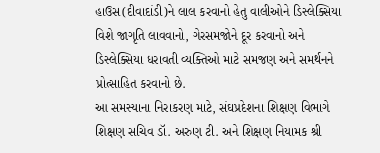હાઉસ(દીવાદાંડી)ને લાલ કરવાનો હેતુ વાલીઓને ડિસ્‍લેક્‍સિયા વિશે જાગૃતિ લાવવાનો, ગેરસમજોને દૂર કરવાનો અને ડિસ્‍લેક્‍સિયા ધરાવતી વ્‍યક્‍તિઓ માટે સમજણ અને સમર્થનને પ્રોત્‍સાહિત કરવાનો છે.
આ સમસ્‍યાના નિરાકરણ માટે, સંઘપ્રદેશના શિક્ષણ વિભાગે શિક્ષણ સચિવ ડૉ. અરુણ ટી. અને શિક્ષણ નિયામક શ્રી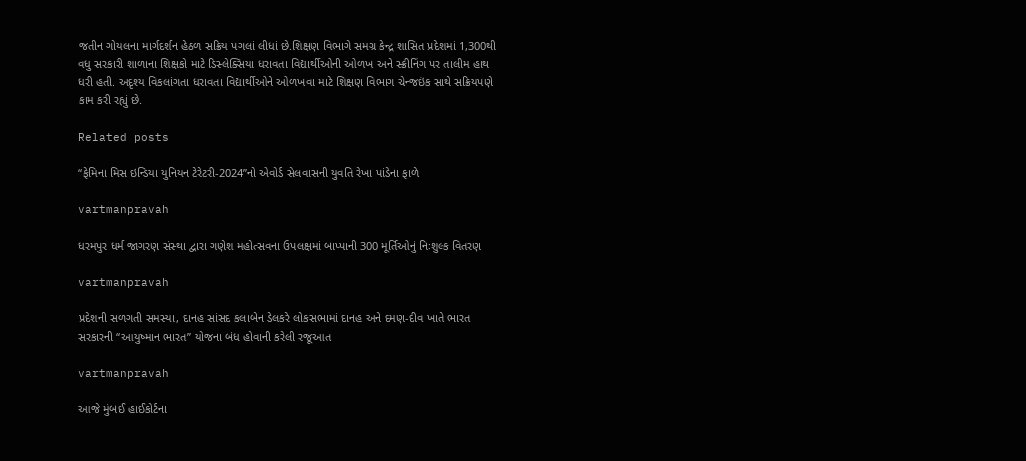જતીન ગોયલના માર્ગદર્શન હેઠળ સક્રિય પગલાં લીધાં છે.શિક્ષણ વિભાગે સમગ્ર કેન્‍દ્ર શાસિત પ્રદેશમાં 1,300થી વધુ સરકારી શાળાના શિક્ષકો માટે ડિસ્‍લેક્‍સિયા ધરાવતા વિદ્યાર્થીઓની ઓળખ અને સ્‍ક્રીનિંગ પર તાલીમ હાથ ધરી હતી. અદૃશ્‍ય વિકલાંગતા ધરાવતા વિદ્યાર્થીઓને ઓળખવા માટે શિક્ષણ વિભાગ ચેન્‍જઇંક સાથે સક્રિયપણે કામ કરી રહ્યું છે.

Related posts

‘‘ફેમિના મિસ ઇન્‍ડિયા યુનિયન ટેરેટરી-2024”નો એવોર્ડ સેલવાસની યુવતિ રેખા પાંડેના ફાળે

vartmanpravah

ધરમપુર ધર્મ જાગરણ સંસ્‍થા દ્વારા ગણેશ મહોત્‍સવના ઉપલક્ષમાં બાપ્‍પાની 300 મૂર્તિઓનું નિઃશુલ્‍ક વિતરણ

vartmanpravah

પ્રદેશની સળગતી સમસ્‍યા, દાનહ સાંસદ કલાબેન ડેલકરે લોકસભામાં દાનહ અને દમણ-દીવ ખાતે ભારત સરકારની ‘‘આયુષ્‍માન ભારત” યોજના બંધ હોવાની કરેલી રજૂઆત

vartmanpravah

આજે મુંબઈ હાઈકોર્ટના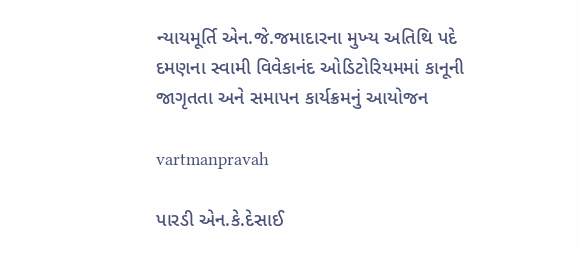ન્‍યાયમૂર્તિ એન.જે.જમાદારના મુખ્‍ય અતિથિ પદે દમણના સ્‍વામી વિવેકાનંદ ઓડિટોરિયમમાં કાનૂની જાગૃતતા અને સમાપન કાર્યક્રમનું આયોજન

vartmanpravah

પારડી એન.કે.દેસાઈ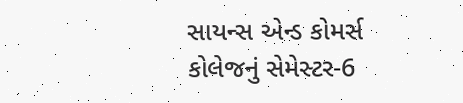સાયન્‍સ એન્‍ડ કોમર્સ કોલેજનું સેમેસ્‍ટર-6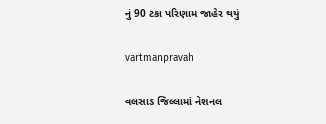નું 90 ટકા પરિણામ જાહેર થયું

vartmanpravah

વલસાડ જિલ્લામાં નેશનલ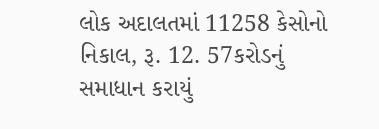લોક અદાલતમાં 11258 કેસોનો નિકાલ, રૂ. 12. 57કરોડનું સમાધાન કરાયું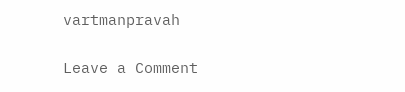vartmanpravah

Leave a Comment